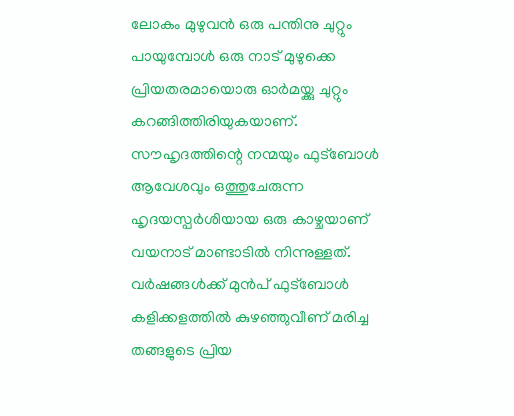ലോകം മുഴുവൻ ഒരു പന്തിനു ചുറ്റും പായുമ്പോൾ ഒരു നാട് മുഴുക്കെ പ്രിയതരമായൊരു ഓർമയ്ക്കു ചുറ്റും കറങ്ങിത്തിരിയുകയാണ്. സൗഹൃദത്തിന്റെ നന്മയും ഫുട്ബോൾ ആവേശവും ഒത്തുചേരുന്ന ഹൃദയസ്പർശിയായ ഒരു കാഴ്ചയാണ് വയനാട് മാണ്ടാടിൽ നിന്നുള്ളത്. വർഷങ്ങൾക്ക് മുൻപ് ഫുട്ബോൾ കളിക്കളത്തിൽ കുഴഞ്ഞുവീണ് മരിച്ച തങ്ങളുടെ പ്രിയ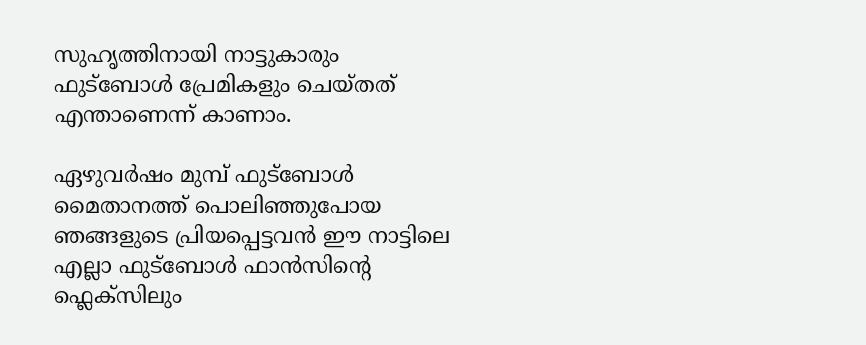സുഹൃത്തിനായി നാട്ടുകാരും ഫുട്ബോൾ പ്രേമികളും ചെയ്തത് എന്താണെന്ന് കാണാം.

ഏഴുവർഷം മുമ്പ് ഫുട്ബോൾ മൈതാനത്ത് പൊലിഞ്ഞുപോയ ഞങ്ങളുടെ പ്രിയപ്പെട്ടവൻ ഈ നാട്ടിലെ എല്ലാ ഫുട്ബോൾ ഫാൻസിന്റെ ഫ്ലെക്സിലും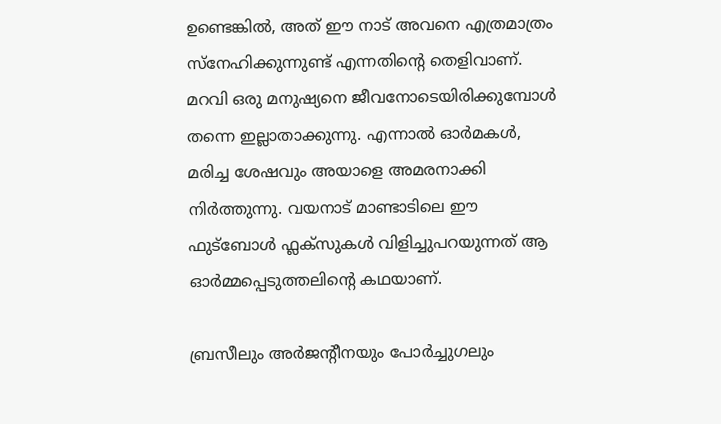ഉണ്ടെങ്കിൽ, അത് ഈ നാട് അവനെ എത്രമാത്രം സ്നേഹിക്കുന്നുണ്ട് എന്നതിന്റെ തെളിവാണ്. മറവി ഒരു മനുഷ്യനെ ജീവനോടെയിരിക്കുമ്പോൾ തന്നെ ഇല്ലാതാക്കുന്നു. എന്നാൽ ഓർമകൾ, മരിച്ച ശേഷവും അയാളെ അമരനാക്കി നിർത്തുന്നു. വയനാട് മാണ്ടാടിലെ ഈ ഫുട്ബോൾ ഫ്ലക്സുകൾ വിളിച്ചുപറയുന്നത് ആ ഓർമ്മപ്പെടുത്തലിന്റെ കഥയാണ്.

ബ്രസീലും അർജന്റീനയും പോർച്ചുഗലും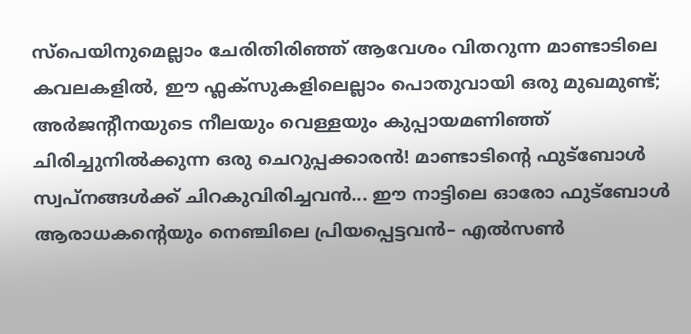സ്പെയിനുമെല്ലാം ചേരിതിരിഞ്ഞ് ആവേശം വിതറുന്ന മാണ്ടാടിലെ കവലകളിൽ, ഈ ഫ്ലക്സുകളിലെല്ലാം പൊതുവായി ഒരു മുഖമുണ്ട്; അർജന്റീനയുടെ നീലയും വെള്ളയും കുപ്പായമണിഞ്ഞ് ചിരിച്ചുനിൽക്കുന്ന ഒരു ചെറുപ്പക്കാരൻ! മാണ്ടാടിന്റെ ഫുട്ബോൾ സ്വപ്നങ്ങൾക്ക് ചിറകുവിരിച്ചവൻ... ഈ നാട്ടിലെ ഓരോ ഫുട്ബോൾ ആരാധകന്റെയും നെഞ്ചിലെ പ്രിയപ്പെട്ടവൻ– എൽസൺ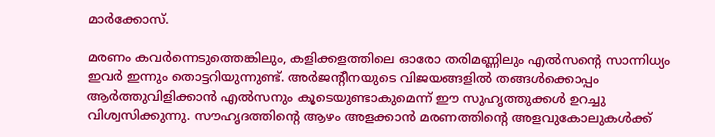മാർക്കോസ്.

മരണം കവർന്നെടുത്തെങ്കിലും, കളിക്കളത്തിലെ ഓരോ തരിമണ്ണിലും എൽസന്റെ സാന്നിധ്യം ഇവർ ഇന്നും തൊട്ടറിയുന്നുണ്ട്. അർജന്റീനയുടെ വിജയങ്ങളിൽ തങ്ങൾക്കൊപ്പം ആർത്തുവിളിക്കാൻ എൽസനും കൂടെയുണ്ടാകുമെന്ന് ഈ സുഹൃത്തുക്കൾ ഉറച്ചു വിശ്വസിക്കുന്നു. സൗഹൃദത്തിന്റെ ആഴം അളക്കാൻ മരണത്തിന്റെ അളവുകോലുകൾക്ക്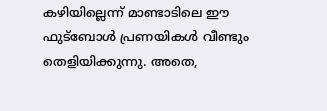കഴിയില്ലെന്ന് മാണ്ടാടിലെ ഈ ഫുട്ബോൾ പ്രണയികൾ വീണ്ടും തെളിയിക്കുന്നു. അതെ,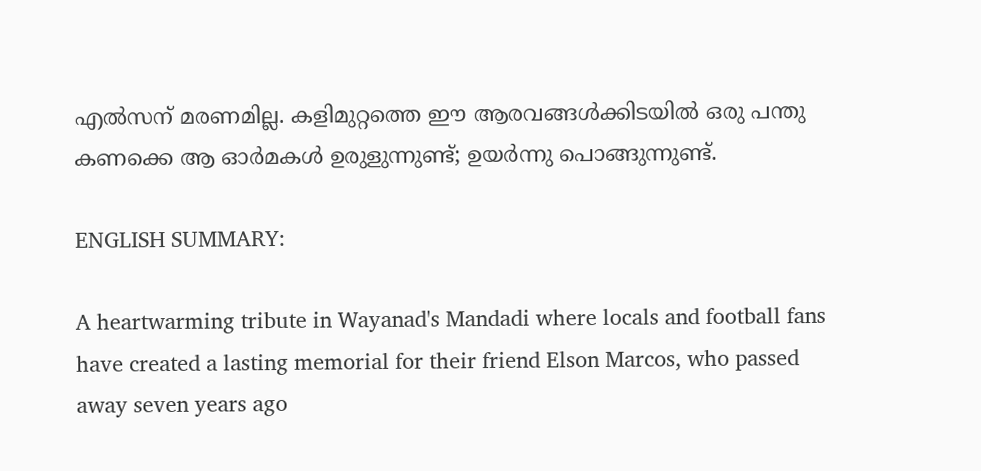എൽസന് മരണമില്ല. കളിമുറ്റത്തെ ഈ ആരവങ്ങൾക്കിടയിൽ ഒരു പന്തു കണക്കെ ആ ഓർമകൾ ഉരുളുന്നുണ്ട്; ഉയർന്നു പൊങ്ങുന്നുണ്ട്.

ENGLISH SUMMARY:

A heartwarming tribute in Wayanad's Mandadi where locals and football fans have created a lasting memorial for their friend Elson Marcos, who passed away seven years ago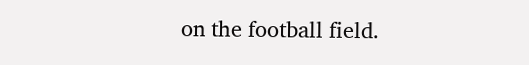on the football field.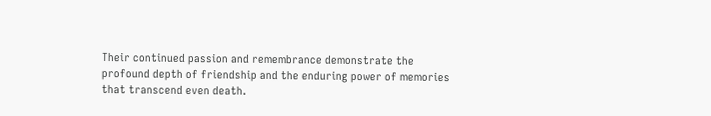Their continued passion and remembrance demonstrate the profound depth of friendship and the enduring power of memories that transcend even death.